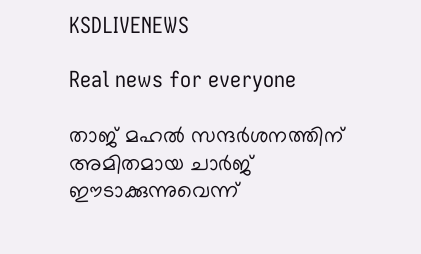KSDLIVENEWS

Real news for everyone

താജ് മഹൽ സന്ദർശനത്തിന് അമിതമായ ചാർജ് ഈടാക്കുന്നുവെന്ന്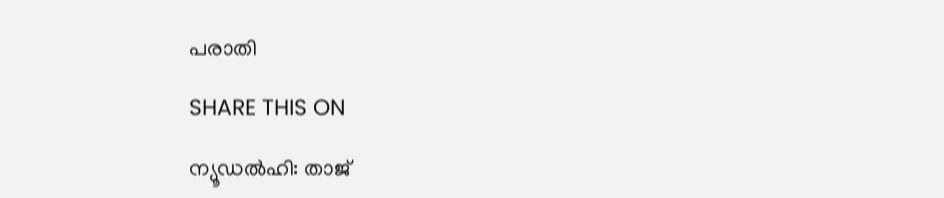പരാതി

SHARE THIS ON

ന്യൂഡല്‍ഹി: താജ്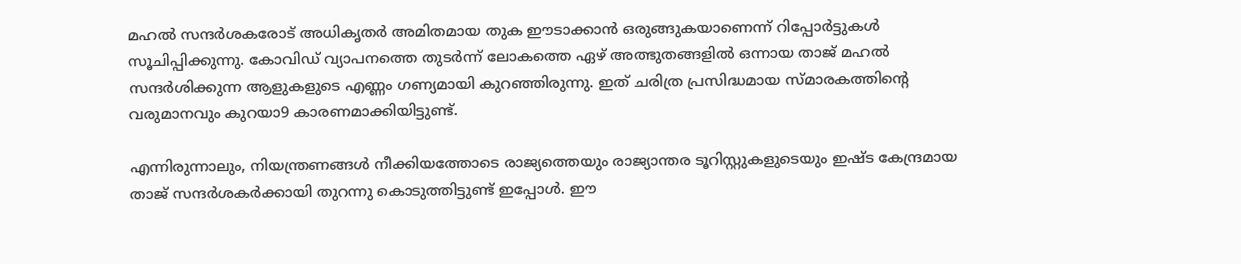മഹല്‍ സന്ദര്‍ശകരോട് അധികൃതര്‍ അമിതമായ തുക ഈടാക്കാന്‍ ഒരുങ്ങുകയാണെന്ന് റിപ്പോര്‍ട്ടുകള്‍ സൂചിപ്പിക്കുന്നു. കോവിഡ് വ്യാപനത്തെ തുടര്‍ന്ന് ലോകത്തെ ഏഴ് അത്ഭുതങ്ങളില്‍ ഒന്നായ താജ് മഹല്‍ സന്ദര്‍ശിക്കുന്ന ആളുകളുടെ എണ്ണം ഗണ്യമായി കുറഞ്ഞിരുന്നു. ഇത് ചരിത്ര പ്രസിദ്ധമായ സ്മാരകത്തിന്റെ വരുമാനവും കുറയാ9 കാരണമാക്കിയിട്ടുണ്ട്.

എന്നിരുന്നാലും, നിയന്ത്രണങ്ങള്‍ നീക്കിയത്തോടെ രാജ്യത്തെയും രാജ്യാന്തര ടൂറിസ്റ്റുകളുടെയും ഇഷ്ട കേന്ദ്രമായ താജ് സന്ദര്‍ശകര്‍ക്കായി തുറന്നു കൊടുത്തിട്ടുണ്ട് ഇപ്പോള്‍. ഈ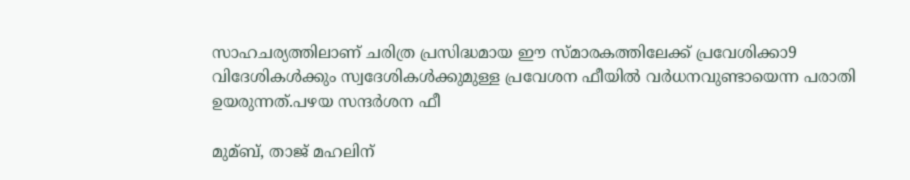സാഹചര്യത്തിലാണ് ചരിത്ര പ്രസിദ്ധമായ ഈ സ്മാരകത്തിലേക്ക് പ്രവേശിക്കാ9 വിദേശികള്‍ക്കും സ്വദേശികള്‍ക്കുമുള്ള പ്രവേശന ഫീയില്‍ വര്‍ധനവുണ്ടായെന്ന പരാതി ഉയരുന്നത്.പഴയ സന്ദര്‍ശന ഫീ

മുമ്ബ്, താജ് മഹലിന്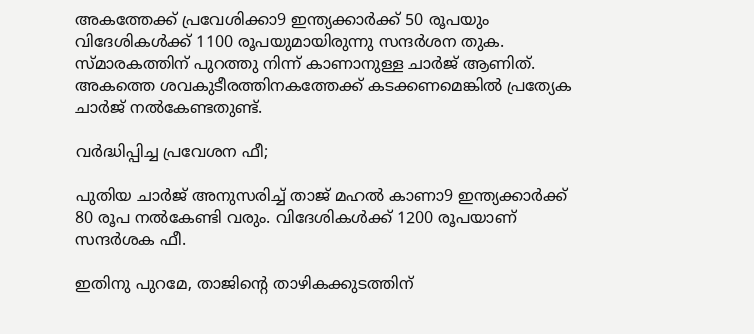അകത്തേക്ക് പ്രവേശിക്കാ9 ഇന്ത്യക്കാര്‍ക്ക് 50 രൂപയും വിദേശികള്‍ക്ക് 1100 രൂപയുമായിരുന്നു സന്ദര്‍ശന തുക. സ്മാരകത്തിന് പുറത്തു നിന്ന് കാണാനുള്ള ചാര്‍ജ് ആണിത്. അകത്തെ ശവകുടീരത്തിനകത്തേക്ക് കടക്കണമെങ്കില്‍ പ്രത്യേക ചാര്‍ജ് നല്‍കേണ്ടതുണ്ട്.

വര്‍ദ്ധിപ്പിച്ച പ്രവേശന ഫീ;

പുതിയ ചാര്‍ജ് അനുസരിച്ച്‌ താജ് മഹല്‍ കാണാ9 ഇന്ത്യക്കാര്‍ക്ക് 80 രൂപ നല്‍കേണ്ടി വരും. വിദേശികള്‍ക്ക് 1200 രൂപയാണ് സന്ദര്‍ശക ഫീ.

ഇതിനു പുറമേ, താജിന്റെ താഴികക്കുടത്തിന്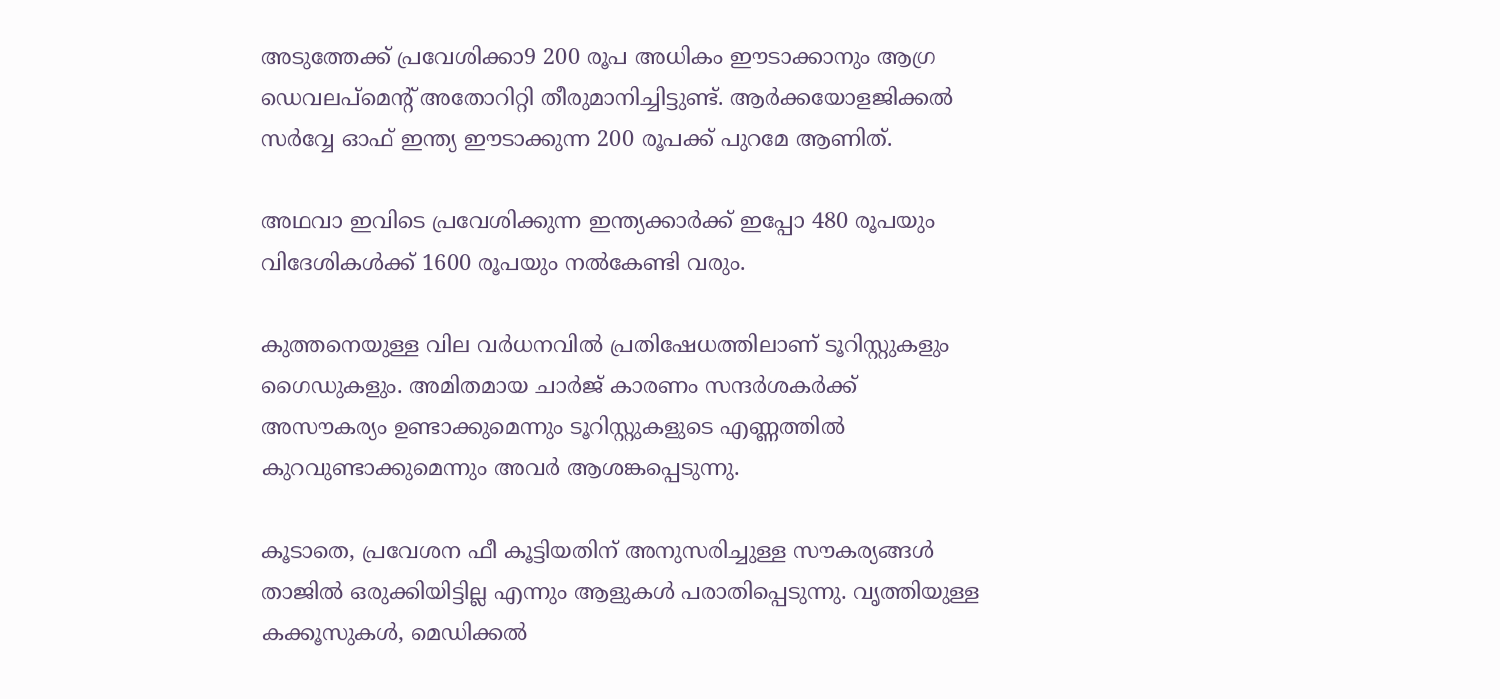അടുത്തേക്ക് പ്രവേശിക്കാ9 200 രൂപ അധികം ഈടാക്കാനും ആഗ്ര ഡെവലപ്‌മെന്റ് അതോറിറ്റി തീരുമാനിച്ചിട്ടുണ്ട്. ആര്‍ക്കയോളജിക്കല്‍ സര്‍വ്വേ ഓഫ് ഇന്ത്യ ഈടാക്കുന്ന 200 രൂപക്ക് പുറമേ ആണിത്.

അഥവാ ഇവിടെ പ്രവേശിക്കുന്ന ഇന്ത്യക്കാര്‍ക്ക് ഇപ്പോ 480 രൂപയും വിദേശികള്‍ക്ക് 1600 രൂപയും നല്‍കേണ്ടി വരും.

കുത്തനെയുള്ള വില വര്‍ധനവില്‍ പ്രതിഷേധത്തിലാണ് ടൂറിസ്റ്റുകളും ഗൈഡുകളും. അമിതമായ ചാര്‍ജ് കാരണം സന്ദര്‍ശകര്‍ക്ക് അസൗകര്യം ഉണ്ടാക്കുമെന്നും ടൂറിസ്റ്റുകളുടെ എണ്ണത്തില്‍ കുറവുണ്ടാക്കുമെന്നും അവര്‍ ആശങ്കപ്പെടുന്നു.

കൂടാതെ, പ്രവേശന ഫീ കൂട്ടിയതിന് അനുസരിച്ചുള്ള സൗകര്യങ്ങള്‍ താജില്‍ ഒരുക്കിയിട്ടില്ല എന്നും ആളുകള്‍ പരാതിപ്പെടുന്നു. വൃത്തിയുള്ള കക്കൂസുകള്‍, മെഡിക്കല്‍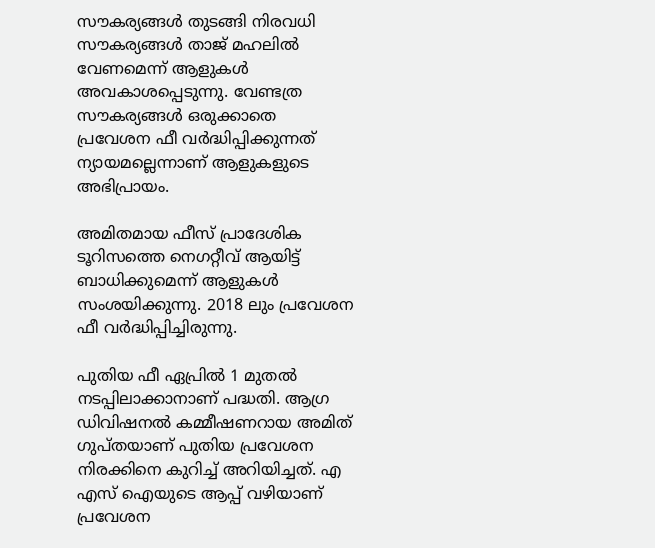സൗകര്യങ്ങള്‍ തുടങ്ങി നിരവധി സൗകര്യങ്ങള്‍ താജ് മഹലില്‍ വേണമെന്ന് ആളുകള്‍ അവകാശപ്പെടുന്നു. വേണ്ടത്ര സൗകര്യങ്ങള്‍ ഒരുക്കാതെ പ്രവേശന ഫീ വര്‍ദ്ധിപ്പിക്കുന്നത് ന്യായമല്ലെന്നാണ് ആളുകളുടെ അഭിപ്രായം.

അമിതമായ ഫീസ് പ്രാദേശിക ടൂറിസത്തെ നെഗറ്റീവ് ആയിട്ട് ബാധിക്കുമെന്ന് ആളുകള്‍ സംശയിക്കുന്നു. 2018 ലും പ്രവേശന ഫീ വര്‍ദ്ധിപ്പിച്ചിരുന്നു.

പുതിയ ഫീ ഏപ്രില്‍ 1 മുതല്‍ നടപ്പിലാക്കാനാണ് പദ്ധതി. ആഗ്ര ഡിവിഷനല്‍ കമ്മീഷണറായ അമിത് ഗുപ്തയാണ് പുതിയ പ്രവേശന നിരക്കിനെ കുറിച്ച്‌ അറിയിച്ചത്. എ എസ് ഐയുടെ ആപ്പ് വഴിയാണ് പ്രവേശന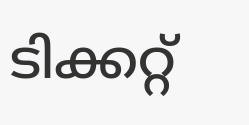ടിക്കറ്റ്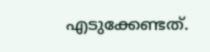എടുക്കേണ്ടത്.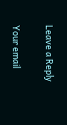Leave a Reply

Your email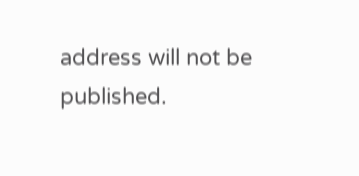address will not be published.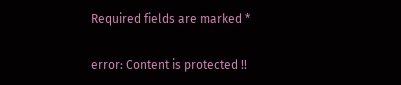Required fields are marked *

error: Content is protected !!